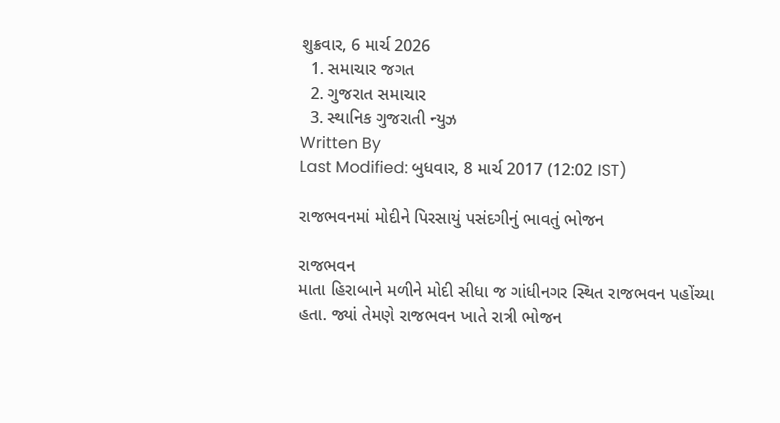શુક્રવાર, 6 માર્ચ 2026
  1. સમાચાર જગત
  2. ગુજરાત સમાચાર
  3. સ્થાનિક ગુજરાતી ન્યુઝ
Written By
Last Modified: બુધવાર, 8 માર્ચ 2017 (12:02 IST)

રાજભવનમાં મોદીને પિરસાયું પસંદગીનું ભાવતું ભોજન

રાજભવન
માતા હિરાબાને મળીને મોદી સીધા જ ગાંધીનગર સ્થિત રાજભવન પહોંચ્યા હતા. જ્યાં તેમણે રાજભવન ખાતે રાત્રી ભોજન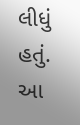લીધું હતું. આ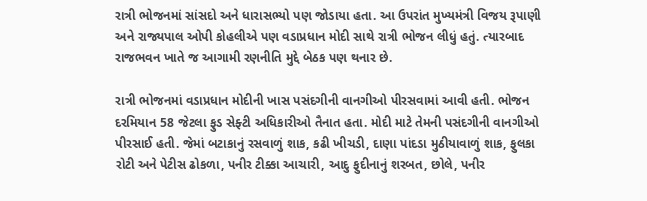રાત્રી ભોજનમાં સાંસદો અને ધારાસભ્યો પણ જોડાયા હતા. આ ઉપરાંત મુખ્યમંત્રી વિજય રૂપાણી અને રાજ્યપાલ ઓપી કોહલીએ પણ વડાપ્રધાન મોદી સાથે રાત્રી ભોજન લીધું હતું. ત્યારબાદ રાજભવન ખાતે જ આગામી રણનીતિ મુદ્દે બેઠક પણ થનાર છે.

રાત્રી ભોજનમાં વડાપ્રધાન મોદીની ખાસ પસંદગીની વાનગીઓ પીરસવામાં આવી હતી. ભોજન દરમિયાન 58 જેટલા ફુડ સેફ્ટી અધિકારીઓ તૈનાત હતા. મોદી માટે તેમની પસંદગીની વાનગીઓ પીરસાઈ હતી. જેમાં બટાકાનું રસવાળું શાક, કઢી ખીચડી, દાણા પાંદડા મુઠીયાવાળું શાક, ફુલકા રોટી અને પેટીસ ઢોકળા, પનીર ટીક્કા આચારી, આદુ ફુદીનાનું શરબત, છોલે, પનીર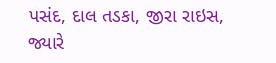પસંદ, દાલ તડકા, જીરા રાઇસ, જ્યારે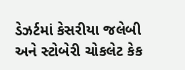ડેઝર્ટમાં કેસરીયા જલેબી અને સ્ટોબેરી ચોકલેટ કેક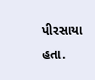પીરસાયા હતા.